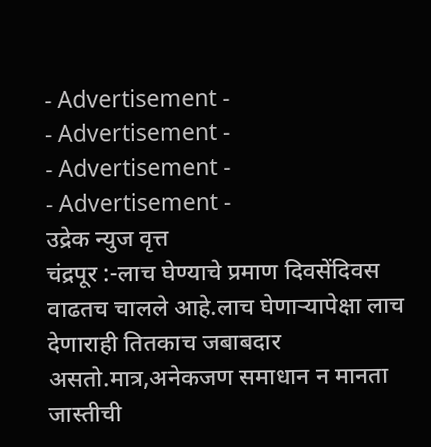- Advertisement -
- Advertisement -
- Advertisement -
- Advertisement -
उद्रेक न्युज वृत्त
चंद्रपूर :-लाच घेण्याचे प्रमाण दिवसेंदिवस वाढतच चालले आहे.लाच घेणाऱ्यापेक्षा लाच देणाराही तितकाच जबाबदार असतो.मात्र,अनेकजण समाधान न मानता जास्तीची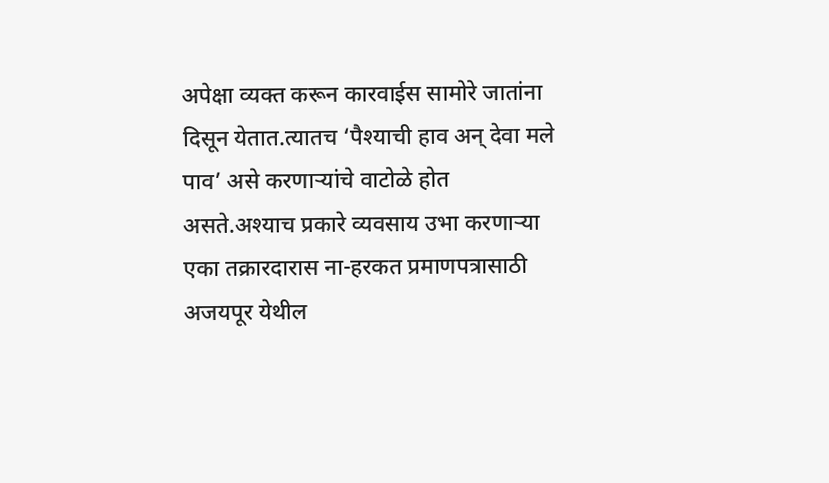अपेक्षा व्यक्त करून कारवाईस सामोरे जातांना दिसून येतात.त्यातच ‘पैश्याची हाव अन् देवा मले पाव’ असे करणाऱ्यांचे वाटोळे होत असते.अश्याच प्रकारे व्यवसाय उभा करणाऱ्या एका तक्रारदारास ना-हरकत प्रमाणपत्रासाठी अजयपूर येथील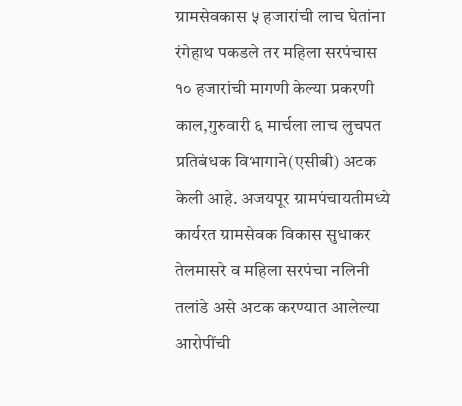ग्रामसेवकास ५ हजारांची लाच घेतांना रंगेहाथ पकडले तर महिला सरपंचास १० हजारांची मागणी केल्या प्रकरणी काल,गुरुवारी ६ मार्चला लाच लुचपत प्रतिबंधक विभागाने(एसीबी) अटक केली आहे. अजयपूर ग्रामपंचायतीमध्ये कार्यरत ग्रामसेवक विकास सुधाकर तेलमासरे व महिला सरपंचा नलिनी तलांडे असे अटक करण्यात आलेल्या आरोपींची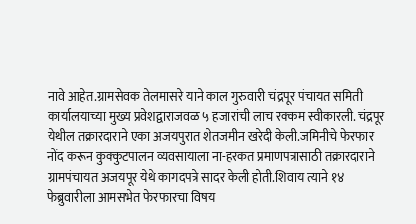नावे आहेत.ग्रामसेवक तेलमासरे याने काल गुरुवारी चंद्रपूर पंचायत समिती कार्यालयाच्या मुख्य प्रवेशद्वाराजवळ ५ हजारांची लाच रक्कम स्वीकारली. चंद्रपूर येथील तक्रारदाराने एका अजयपुरात शेतजमीन खरेदी केली.जमिनीचे फेरफार नोंद करून कुक्कुटपालन व्यवसायाला ना-हरकत प्रमाणपत्रासाठी तक्रारदाराने ग्रामपंचायत अजयपूर येथे कागदपत्रे सादर केली होती.शिवाय त्याने १४ फेब्रुवारीला आमसभेत फेरफारचा विषय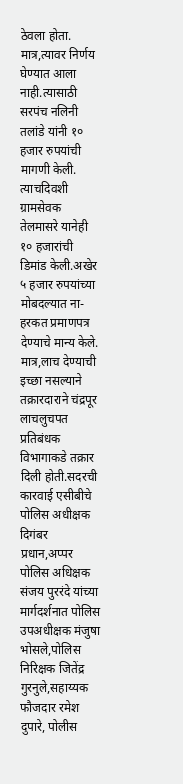ठेवला होता. मात्र,त्यावर निर्णय घेण्यात आला नाही.त्यासाठी सरपंच नलिनी तलांडे यांनी १० हजार रुपयांची मागणी केली. त्याचदिवशी ग्रामसेवक तेलमासरे यानेही १० हजारांची डिमांड केली.अखेर ५ हजार रुपयांच्या मोबदल्यात ना-हरकत प्रमाणपत्र देण्याचे मान्य केले. मात्र,लाच देण्याची इच्छा नसल्याने तक्रारदाराने चंद्रपूर लाचलुचपत प्रतिबंधक विभागाकडे तक्रार दिली होती.सदरची कारवाई एसीबीचे पोलिस अधीक्षक दिगंबर प्रधान,अप्पर पोलिस अधिक्षक संजय पुररंदे यांच्या मार्गदर्शनात पोलिस उपअधीक्षक मंजुषा भोसले,पोलिस निरिक्षक जितेंद्र गुरनुले,सहाय्यक फौजदार रमेश दुपारे, पोलीस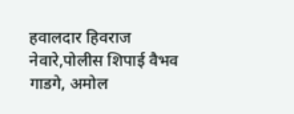हवालदार हिवराज नेवारे,पोलीस शिपाई वैभव गाडगे, अमोल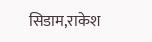सिडाम,राकेश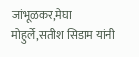जांभूळकर,मेघा मोहुर्ले,सतीश सिडाम यांनी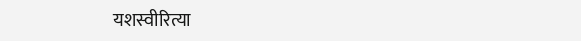यशस्वीरित्या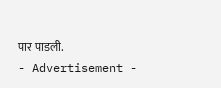पार पाडली.
- Advertisement -